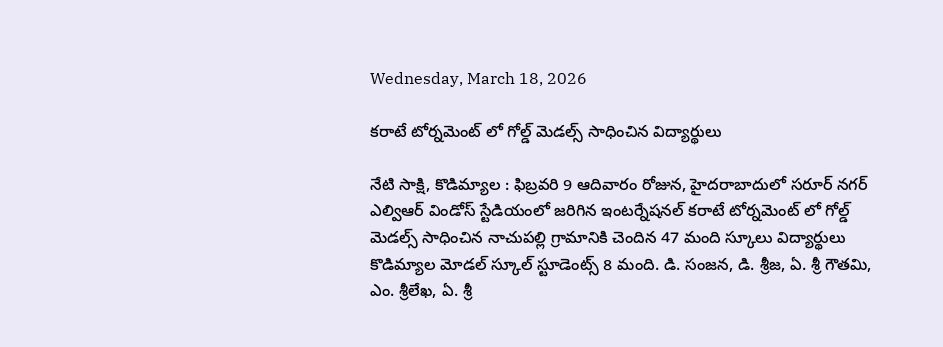Wednesday, March 18, 2026

కరాటే టోర్నమెంట్ లో గోల్డ్ మెడల్స్ సాధించిన విద్యార్థులు

నేటి సాక్షి, కొడిమ్యాల : ఫిబ్రవరి 9 ఆదివారం రోజున, హైదరాబాదులో సరూర్ నగర్ ఎల్విఆర్ విండోస్ స్టేడియంలో జరిగిన ఇంటర్నేషనల్ కరాటే టోర్నమెంట్ లో గోల్డ్ మెడల్స్ సాధించిన నాచుపల్లి గ్రామానికి చెందిన 47 మంది స్కూలు విద్యార్థులు కొడిమ్యాల మోడల్ స్కూల్ స్టూడెంట్స్ 8 మంది. డి. సంజన, డి. శ్రీజ, ఏ. శ్రీ గౌతమి, ఎం. శ్రీలేఖ, ఏ. శ్రీ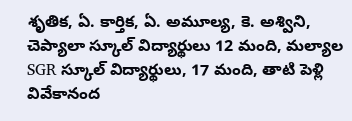శృతిక, ఏ. కార్తిక, ఏ. అమూల్య, కె. అశ్విని, చెప్యాలా స్కూల్ విద్యార్థులు 12 మంది, మల్యాల SGR స్కూల్ విద్యార్థులు, 17 మంది, తాటి పెళ్లి వివేకానంద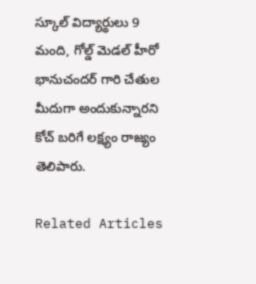స్కూల్ విద్యార్థులు 9 మంది, గోల్డ్ మెడల్ హీరో భానుచందర్ గారి చేతుల మీదుగా అందుకున్నారని కోచ్ బరిగే లక్ష్యం రాజ్యం తెలిపారు.

Related Articles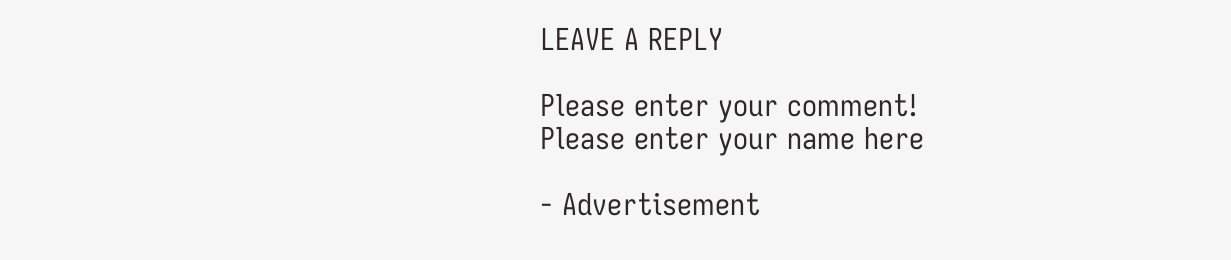LEAVE A REPLY

Please enter your comment!
Please enter your name here

- Advertisement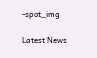-spot_img

Latest News